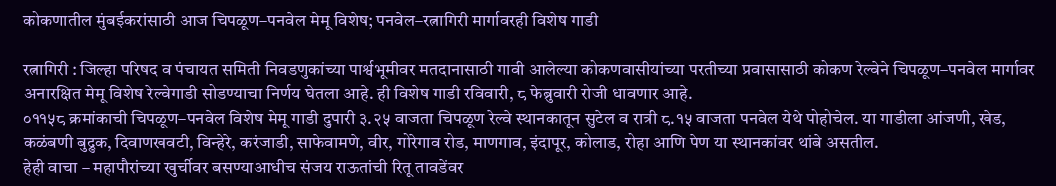कोकणातील मुंबईकरांसाठी आज चिपळूण–पनवेल मेमू विशेष; पनवेल–रत्नागिरी मार्गावरही विशेष गाडी

रत्नागिरी : जिल्हा परिषद व पंचायत समिती निवडणुकांच्या पार्श्वभूमीवर मतदानासाठी गावी आलेल्या कोकणवासीयांच्या परतीच्या प्रवासासाठी कोकण रेल्वेने चिपळूण–पनवेल मार्गावर अनारक्षित मेमू विशेष रेल्वेगाडी सोडण्याचा निर्णय घेतला आहे. ही विशेष गाडी रविवारी, ८ फेब्रुवारी रोजी धावणार आहे.
०११५८ क्रमांकाची चिपळूण–पनवेल विशेष मेमू गाडी दुपारी ३.२५ वाजता चिपळूण रेल्वे स्थानकातून सुटेल व रात्री ८.१५ वाजता पनवेल येथे पोहोचेल. या गाडीला आंजणी, खेड, कळंबणी बुद्रुक, दिवाणखवटी, विन्हेरे, करंजाडी, साफेवामणे, वीर, गोरेगाव रोड, माणगाव, इंदापूर, कोलाड, रोहा आणि पेण या स्थानकांवर थांबे असतील.
हेही वाचा – महापौरांच्या खुर्चीवर बसण्याआधीच संजय राऊतांची रितू तावडेंवर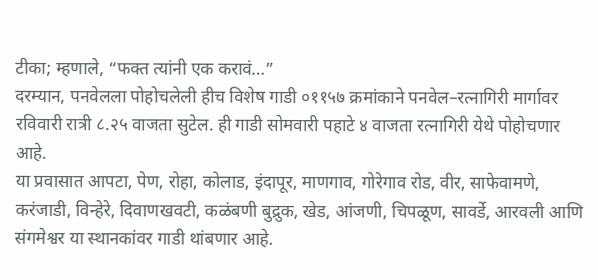टीका; म्हणाले, “फक्त त्यांनी एक करावं…”
दरम्यान, पनवेलला पोहोचलेली हीच विशेष गाडी ०११५७ क्रमांकाने पनवेल–रत्नागिरी मार्गावर रविवारी रात्री ८.२५ वाजता सुटेल. ही गाडी सोमवारी पहाटे ४ वाजता रत्नागिरी येथे पोहोचणार आहे.
या प्रवासात आपटा, पेण, रोहा, कोलाड, इंदापूर, माणगाव, गोरेगाव रोड, वीर, साफेवामणे, करंजाडी, विन्हेरे, दिवाणखवटी, कळंबणी बुद्रुक, खेड, आंजणी, चिपळूण, सावर्डे, आरवली आणि संगमेश्वर या स्थानकांवर गाडी थांबणार आहे.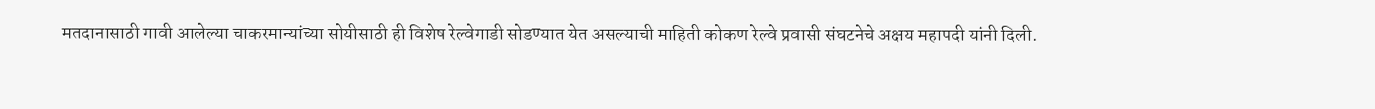मतदानासाठी गावी आलेल्या चाकरमान्यांच्या सोयीसाठी ही विशेष रेल्वेगाडी सोडण्यात येत असल्याची माहिती कोकण रेल्वे प्रवासी संघटनेचे अक्षय महापदी यांनी दिली.